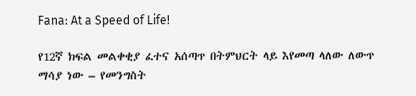Fana: At a Speed of Life!

የ12ኛ ክፍል መልቀቂያ ፈተና አሰጣጥ በትምህርት ላይ እየመጣ ላለው ለውጥ ማሳያ ነው – የመንግስት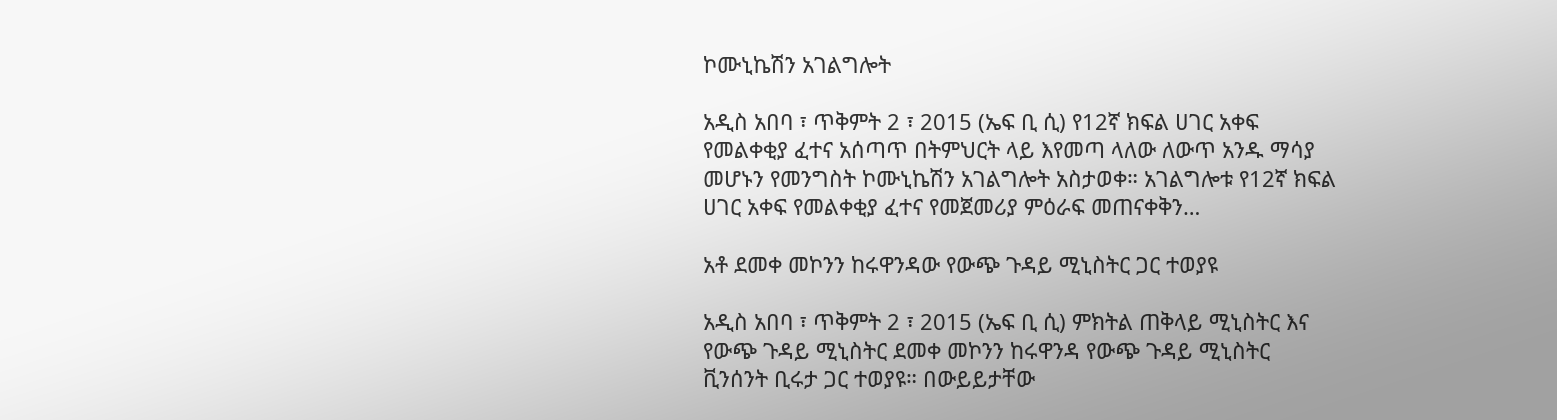ኮሙኒኬሽን አገልግሎት

አዲስ አበባ ፣ ጥቅምት 2 ፣ 2015 (ኤፍ ቢ ሲ) የ12ኛ ክፍል ሀገር አቀፍ የመልቀቂያ ፈተና አሰጣጥ በትምህርት ላይ እየመጣ ላለው ለውጥ አንዱ ማሳያ መሆኑን የመንግስት ኮሙኒኬሽን አገልግሎት አስታወቀ። አገልግሎቱ የ12ኛ ክፍል ሀገር አቀፍ የመልቀቂያ ፈተና የመጀመሪያ ምዕራፍ መጠናቀቅን…

አቶ ደመቀ መኮንን ከሩዋንዳው የውጭ ጉዳይ ሚኒስትር ጋር ተወያዩ

አዲስ አበባ ፣ ጥቅምት 2 ፣ 2015 (ኤፍ ቢ ሲ) ምክትል ጠቅላይ ሚኒስትር እና የውጭ ጉዳይ ሚኒስትር ደመቀ መኮንን ከሩዋንዳ የውጭ ጉዳይ ሚኒስትር ቪንሰንት ቢሩታ ጋር ተወያዩ። በውይይታቸው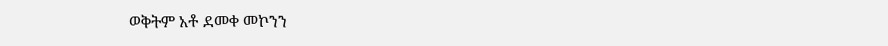ወቅትም አቶ ደመቀ መኮንን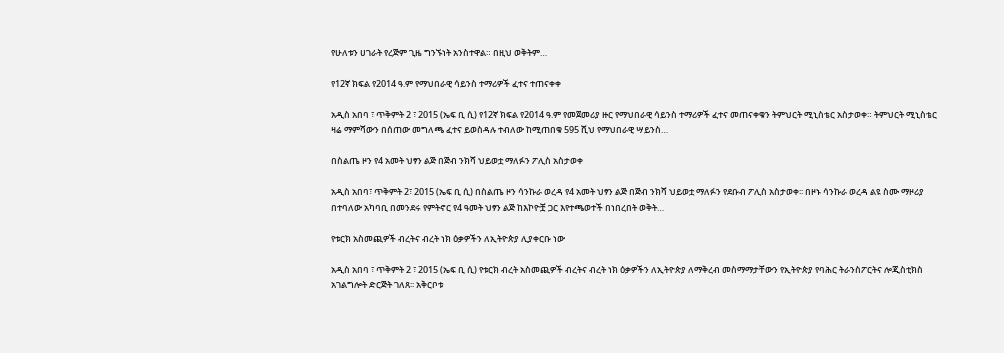የሁለቱን ሀገራት የረጅም ጊዜ ግንኙነት አንስተዋል። በዚህ ወቅትም…

የ12ኛ ክፍል የ2014 ዓ.ም የማህበራዊ ሳይንስ ተማሪዎች ፈተና ተጠናቀቀ

አዲስ አበባ ፣ ጥቅምት 2 ፣ 2015 (ኤፍ ቢ ሲ) የ12ኛ ክፍል የ2014 ዓ.ም የመጀመሪያ ዙር የማህበራዊ ሳይንስ ተማሪዎች ፈተና መጠናቀቁን ትምህርት ሚኒስቴር አስታወቀ። ትምህርት ሚኒስቴር ዛሬ ማምሻውን በሰጠው መግለጫ ፈተና ይወስዳሉ ተብለው ከሚጠበቁ 595 ሺህ የማህበራዊ ሣይንስ…

በስልጤ ዞን የ4 አመት ህፃን ልጅ በጅብ ንክሻ ህይወቷ ማለፉን ፖሊስ አስታወቀ

አዲስ አበባ፣ ጥቅምት 2፣ 2015 (ኤፍ ቢ ሲ) በስልጤ ዞን ሳንኩራ ወረዳ የ4 አመት ህፃን ልጅ በጅብ ንክሻ ህይወቷ ማለፉን የደቡብ ፖሊስ አስታወቀ፡፡ በዞኑ ሳንኩራ ወረዳ ልዩ ስሙ ማዞሪያ በተባለው አካባቢ በመንደሩ የምትኖር የ4 ዓመት ህፃን ልጅ ከእኮዮቿ ጋር እየተጫወተች በነበረበት ወቅት…

የቱርክ አስመጪዎች ብረትና ብረት ነክ ዕቃዎችን ለኢትዮጵያ ሊያቀርቡ ነው

አዲስ አበባ ፣ ጥቅምት 2 ፣ 2015 (ኤፍ ቢ ሲ) የቱርክ ብረት አስመጪዎች ብረትና ብረት ነክ ዕቃዎችን ለኢትዮጵያ ለማቅረብ መስማማታቸውን የኢትዮጵያ የባሕር ትራንስፖርትና ሎጂስቲክስ አገልግሎት ድርጅት ገለጸ፡፡ አቅርቦቱ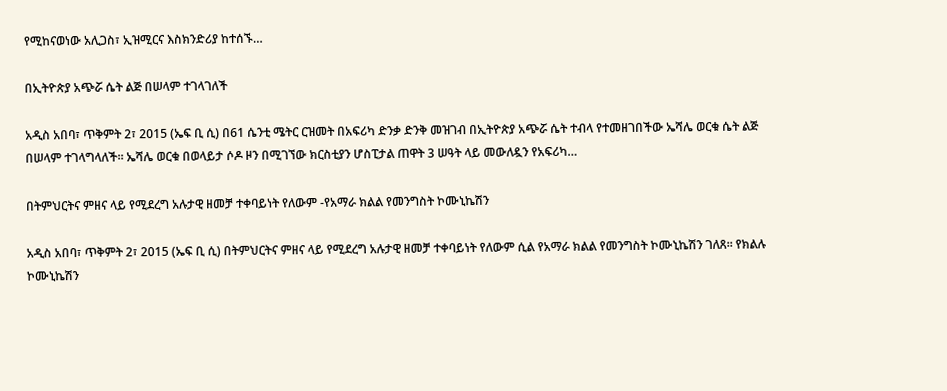የሚከናወነው አሊጋስ፣ ኢዝሚርና እስክንድሪያ ከተሰኙ…

በኢትዮጵያ አጭሯ ሴት ልጅ በሠላም ተገላገለች

አዲስ አበባ፣ ጥቅምት 2፣ 2015 (ኤፍ ቢ ሲ) በ61 ሴንቲ ሜትር ርዝመት በአፍሪካ ድንቃ ድንቅ መዝገብ በኢትዮጵያ አጭሯ ሴት ተብላ የተመዘገበችው ኤሻሌ ወርቁ ሴት ልጅ በሠላም ተገላግላለች። ኤሻሌ ወርቁ በወላይታ ሶዶ ዞን በሚገኘው ክርስቲያን ሆስፒታል ጠዋት 3 ሠዓት ላይ መውለዷን የአፍሪካ…

በትምህርትና ምዘና ላይ የሚደረግ አሉታዊ ዘመቻ ተቀባይነት የለውም -የአማራ ክልል የመንግስት ኮሙኒኬሽን

አዲስ አበባ፣ ጥቅምት 2፣ 2015 (ኤፍ ቢ ሲ) በትምህርትና ምዘና ላይ የሚደረግ አሉታዊ ዘመቻ ተቀባይነት የለውም ሲል የአማራ ክልል የመንግስት ኮሙኒኬሽን ገለጸ፡፡ የክልሉ ኮሙኒኬሽን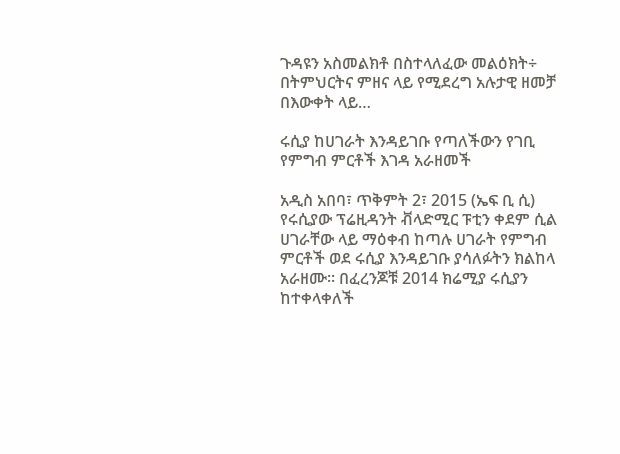ጉዳዩን አስመልክቶ በስተላለፈው መልዕክት÷ በትምህርትና ምዘና ላይ የሚደረግ አሉታዊ ዘመቻ በእውቀት ላይ…

ሩሲያ ከሀገራት እንዳይገቡ የጣለችውን የገቢ የምግብ ምርቶች እገዳ አራዘመች

አዲስ አበባ፣ ጥቅምት 2፣ 2015 (ኤፍ ቢ ሲ) የሩሲያው ፕሬዚዳንት ቭላድሚር ፑቲን ቀደም ሲል ሀገራቸው ላይ ማዕቀብ ከጣሉ ሀገራት የምግብ ምርቶች ወደ ሩሲያ እንዳይገቡ ያሳለፉትን ክልከላ አራዘሙ። በፈረንጆቹ 2014 ክሬሚያ ሩሲያን ከተቀላቀለች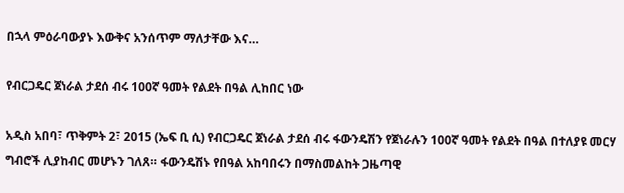በኋላ ምዕራባውያኑ እውቅና አንሰጥም ማለታቸው እና…

የብርጋዴር ጀነራል ታደሰ ብሩ 100ኛ ዓመት የልደት በዓል ሊከበር ነው

አዲስ አበባ፣ ጥቅምት 2፣ 2015 (ኤፍ ቢ ሲ) የብርጋዴር ጀነራል ታደሰ ብሩ ፋውንዴሽን የጀነራሉን 100ኛ ዓመት የልደት በዓል በተለያዩ መርሃ ግብሮች ሊያከብር መሆኑን ገለጸ። ፋውንዴሽኑ የበዓል አከባበሩን በማስመልከት ጋዜጣዊ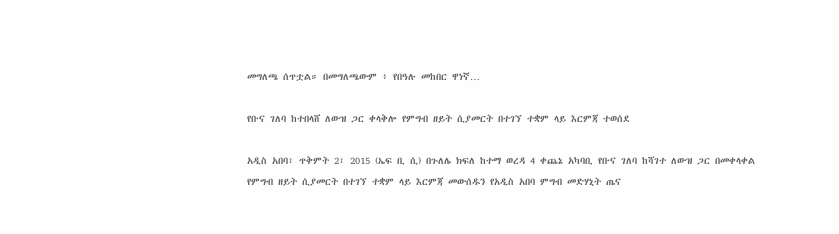መግለጫ ሰጥቷል። በመግለጫውም ፥ የበዓሉ መከበር ዋነኛ…

የቡና ገለባ ከተበላሸ ለውዝ ጋር ቀላቅሎ የምግብ ዘይት ሲያመርት በተገኘ ተቋም ላይ እርምጃ ተወሰደ

አዲስ አበባ፣ ጥቅምት 2፣ 2015 (ኤፍ ቢ ሲ) በጉለሌ ክፍለ ከተማ ወረዳ 4 ቀጨኔ አካባቢ የቡና ገለባ ከሻገተ ለውዝ ጋር በመቀላቀል የምግብ ዘይት ሲያመርት በተገኘ ተቋም ላይ እርምጃ መውሰዱን የአዲስ አበባ ምግብ መድሃኒት ጤና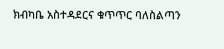ክብካቤ አስተዳደርና ቁጥጥር ባለስልጣን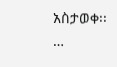አስታወቀ፡፡…